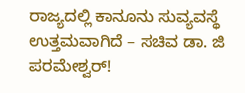ರಾಜ್ಯದಲ್ಲಿ ಕಾನೂನು ಸುವ್ಯವಸ್ಥೆ ಉತ್ತಮವಾಗಿದೆ – ಸಚಿವ ಡಾ. ಜಿ ಪರಮೇಶ್ವರ್!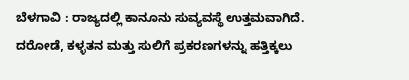ಬೆಳಗಾವಿ : ರಾಜ್ಯದಲ್ಲಿ ಕಾನೂನು ಸುವ್ಯವಸ್ಥೆ ಉತ್ತಮವಾಗಿದೆ. ದರೋಡೆ, ಕಳ್ಳತನ ಮತ್ತು ಸುಲಿಗೆ ಪ್ರಕರಣಗಳನ್ನು ಹತ್ತಿಕ್ಕಲು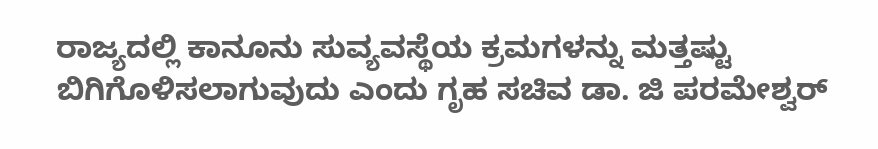ರಾಜ್ಯದಲ್ಲಿ ಕಾನೂನು ಸುವ್ಯವಸ್ಥೆಯ ಕ್ರಮಗಳನ್ನು ಮತ್ತಷ್ಟು ಬಿಗಿಗೊಳಿಸಲಾಗುವುದು ಎಂದು ಗೃಹ ಸಚಿವ ಡಾ. ಜಿ ಪರಮೇಶ್ವರ್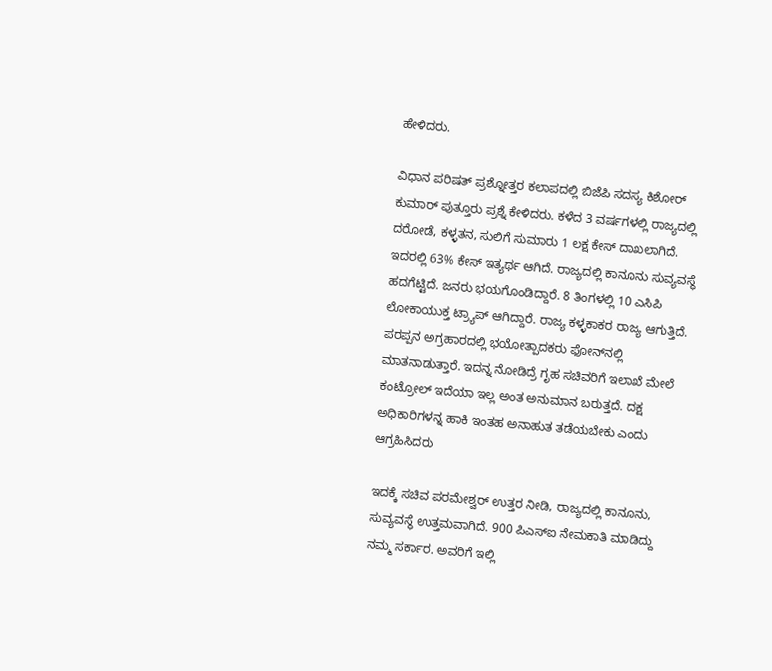ಹೇಳಿದರು.

ವಿಧಾನ ಪರಿಷತ್ ಪ್ರಶ್ನೋತ್ತರ ಕಲಾಪದಲ್ಲಿ ಬಿಜೆಪಿ ಸದಸ್ಯ ಕಿಶೋರ್ ಕುಮಾರ್ ಪುತ್ತೂರು ಪ್ರಶ್ನೆ ಕೇಳಿದರು. ಕಳೆದ 3 ವರ್ಷಗಳಲ್ಲಿ ರಾಜ್ಯದಲ್ಲಿ ದರೋಡೆ, ಕಳ್ಳತನ, ಸುಲಿಗೆ ಸುಮಾರು 1 ಲಕ್ಷ ಕೇಸ್ ದಾಖಲಾಗಿದೆ. ಇದರಲ್ಲಿ 63% ಕೇಸ್ ಇತ್ಯರ್ಥ ಆಗಿದೆ. ರಾಜ್ಯದಲ್ಲಿ ಕಾನೂನು ಸುವ್ಯವಸ್ಥೆ ಹದಗೆಟ್ಟಿದೆ. ಜನರು ಭಯಗೊಂಡಿದ್ದಾರೆ. 8 ತಿಂಗಳಲ್ಲಿ 10 ಎಸಿಪಿ ಲೋಕಾಯುಕ್ತ ಟ್ರ‍್ಯಾಪ್ ಆಗಿದ್ದಾರೆ. ರಾಜ್ಯ ಕಳ್ಳಕಾಕರ ರಾಜ್ಯ ಆಗುತ್ತಿದೆ. ಪರಪ್ಪನ ಅಗ್ರಹಾರದಲ್ಲಿ ಭಯೋತ್ಪಾದಕರು ಫೋನ್‌ನಲ್ಲಿ ಮಾತನಾಡುತ್ತಾರೆ. ಇದನ್ನ ನೋಡಿದ್ರೆ ಗೃಹ ಸಚಿವರಿಗೆ ಇಲಾಖೆ ಮೇಲೆ ಕಂಟ್ರೋಲ್ ಇದೆಯಾ ಇಲ್ಲ ಅಂತ ಅನುಮಾನ ಬರುತ್ತದೆ. ದಕ್ಷ ಅಧಿಕಾರಿಗಳನ್ನ ಹಾಕಿ ಇಂತಹ ಅನಾಹುತ ತಡೆಯಬೇಕು ಎಂದು ಆಗ್ರಹಿಸಿದರು

ಇದಕ್ಕೆ ಸಚಿವ ಪರಮೇಶ್ವರ್ ಉತ್ತರ ನೀಡಿ, ರಾಜ್ಯದಲ್ಲಿ ಕಾನೂನು, ಸುವ್ಯವಸ್ಥೆ ಉತ್ತಮವಾಗಿದೆ. 900 ಪಿಎಸ್‌ಐ ನೇಮಕಾತಿ ಮಾಡಿದ್ದು ನಮ್ಮ ಸರ್ಕಾರ. ಅವರಿಗೆ ಇಲ್ಲಿ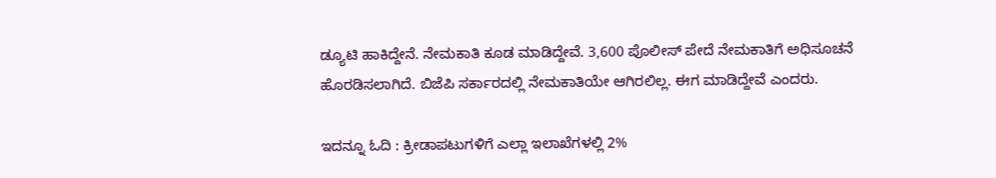ಡ್ಯೂಟಿ ಹಾಕಿದ್ದೇನೆ. ನೇಮಕಾತಿ ಕೂಡ ಮಾಡಿದ್ದೇವೆ. 3,600 ಪೊಲೀಸ್ ಪೇದೆ ನೇಮಕಾತಿಗೆ ಅಧಿಸೂಚನೆ ಹೊರಡಿಸಲಾಗಿದೆ. ಬಿಜೆಪಿ ಸರ್ಕಾರದಲ್ಲಿ ನೇಮಕಾತಿಯೇ ಆಗಿರಲಿಲ್ಲ. ಈಗ ಮಾಡಿದ್ದೇವೆ ಎಂದರು.

ಇದನ್ನೂ ಓದಿ : ಕ್ರೀಡಾಪಟುಗಳಿಗೆ ಎಲ್ಲಾ ಇಲಾಖೆಗಳಲ್ಲಿ 2%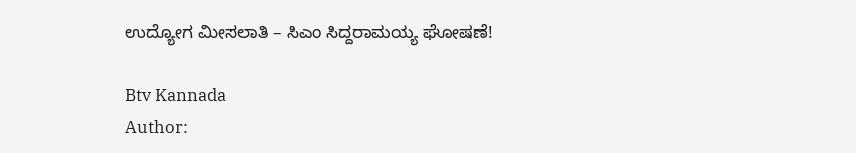ಉದ್ಯೋಗ ಮೀಸಲಾತಿ – ಸಿಎಂ ಸಿದ್ದರಾಮಯ್ಯ ಘೋಷಣೆ!

Btv Kannada
Author: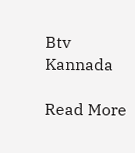Btv Kannada

Read More